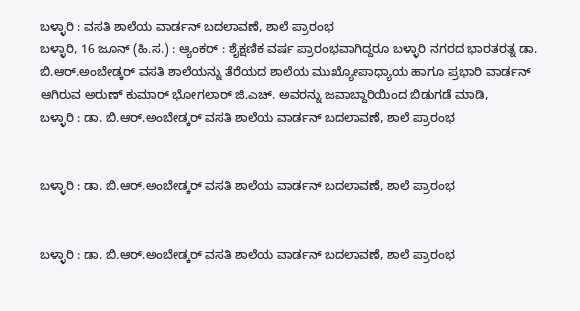ಬಳ್ಳಾರಿ : ವಸತಿ ಶಾಲೆಯ ವಾರ್ಡನ್ ಬದಲಾವಣೆ, ಶಾಲೆ ಪ್ರಾರಂಭ
ಬಳ್ಳಾರಿ, 16 ಜೂನ್ (ಹಿ.ಸ.) : ಆ್ಯಂಕರ್ : ಶೈಕ್ಷಣಿಕ ವರ್ಷ ಪ್ರಾರಂಭವಾಗಿದ್ದರೂ ಬಳ್ಳಾರಿ ನಗರದ ಭಾರತರತ್ನ ಡಾ. ಬಿ.ಆರ್.ಅಂಬೇಡ್ಕರ್ ವಸತಿ ಶಾಲೆಯನ್ನು ತೆರೆಯದ ಶಾಲೆಯ ಮುಖ್ಯೋಪಾಧ್ಯಾಯ ಹಾಗೂ ಪ್ರಭಾರಿ ವಾರ್ಡನ್ ಆಗಿರುವ ಅರುಣ್ ಕುಮಾರ್ ಭೋಗಲಾರ್ ಜಿ.ಎಚ್. ಅವರನ್ನು ಜವಾಬ್ದಾರಿಯಿಂದ ಬಿಡುಗಡೆ ಮಾಡಿ,
ಬಳ್ಳಾರಿ : ಡಾ. ಬಿ.ಆರ್.ಅಂಬೇಡ್ಕರ್ ವಸತಿ ಶಾಲೆಯ ವಾರ್ಡನ್ ಬದಲಾವಣೆ, ಶಾಲೆ ಪ್ರಾರಂಭ


ಬಳ್ಳಾರಿ : ಡಾ. ಬಿ.ಆರ್.ಅಂಬೇಡ್ಕರ್ ವಸತಿ ಶಾಲೆಯ ವಾರ್ಡನ್ ಬದಲಾವಣೆ, ಶಾಲೆ ಪ್ರಾರಂಭ


ಬಳ್ಳಾರಿ : ಡಾ. ಬಿ.ಆರ್.ಅಂಬೇಡ್ಕರ್ ವಸತಿ ಶಾಲೆಯ ವಾರ್ಡನ್ ಬದಲಾವಣೆ, ಶಾಲೆ ಪ್ರಾರಂಭ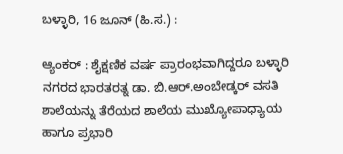ಬಳ್ಳಾರಿ, 16 ಜೂನ್ (ಹಿ.ಸ.) :

ಆ್ಯಂಕರ್ : ಶೈಕ್ಷಣಿಕ ವರ್ಷ ಪ್ರಾರಂಭವಾಗಿದ್ದರೂ ಬಳ್ಳಾರಿ ನಗರದ ಭಾರತರತ್ನ ಡಾ. ಬಿ.ಆರ್.ಅಂಬೇಡ್ಕರ್ ವಸತಿ ಶಾಲೆಯನ್ನು ತೆರೆಯದ ಶಾಲೆಯ ಮುಖ್ಯೋಪಾಧ್ಯಾಯ ಹಾಗೂ ಪ್ರಭಾರಿ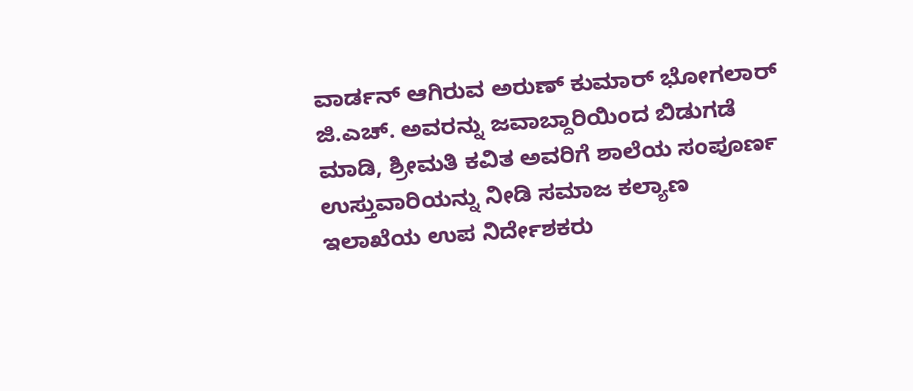ವಾರ್ಡನ್ ಆಗಿರುವ ಅರುಣ್ ಕುಮಾರ್ ಭೋಗಲಾರ್ ಜಿ.ಎಚ್. ಅವರನ್ನು ಜವಾಬ್ದಾರಿಯಿಂದ ಬಿಡುಗಡೆ ಮಾಡಿ, ಶ್ರೀಮತಿ ಕವಿತ ಅವರಿಗೆ ಶಾಲೆಯ ಸಂಪೂರ್ಣ ಉಸ್ತುವಾರಿಯನ್ನು ನೀಡಿ ಸಮಾಜ ಕಲ್ಯಾಣ ಇಲಾಖೆಯ ಉಪ ನಿರ್ದೇಶಕರು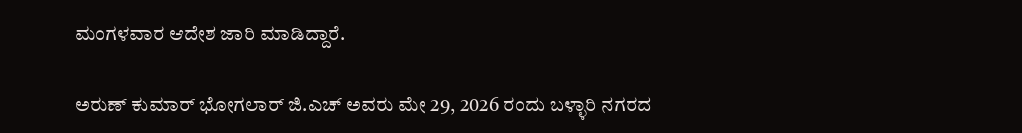ಮಂಗಳವಾರ ಆದೇಶ ಜಾರಿ ಮಾಡಿದ್ದಾರೆ.

ಅರುಣ್ ಕುಮಾರ್ ಭೋಗಲಾರ್ ಜಿ.ಎಚ್ ಅವರು ಮೇ 29, 2026 ರಂದು ಬಳ್ಳಾರಿ ನಗರದ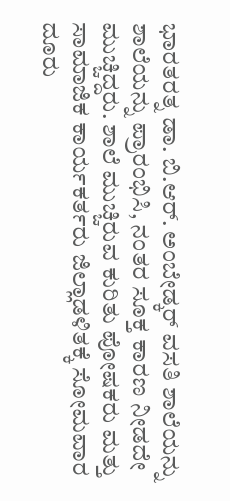ಭಾರತರತ್ನ ಡಾ. ಬಿ.ಆರ್. ಅಂಬೇಡ್ಕರ್ ವಸತಿ ಶಾಲೆಯನ್ನು ಶಾಲೆಯನ್ನು ಪ್ರಾರಂಭಿಸಿ, ನಂತರ ಸೂಕ್ತ ಕಾರಣ ನೀಡದೇ ಮುಚ್ಚಿದ್ದರು. ಶಾಲೆ ಮುಚ್ಚಿರುವ ಕುರಿತು ಪೋಷಕರು ಮತ್ತು ಸಾಮಾಜಿಕ ಕಾರ್ಯಕರ್ತರು ಜಿಲ್ಲಾಡಳಿತಕ್ಕೆ ಸೋಮವಾರ ದೂರು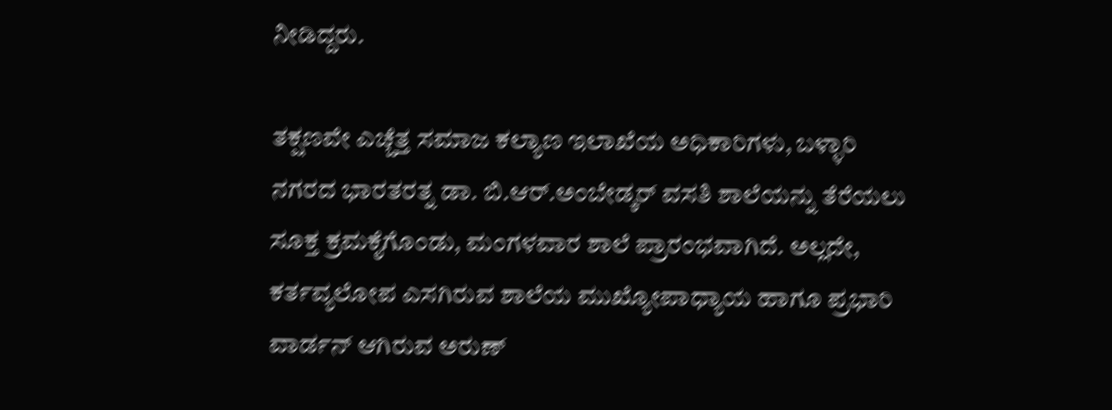ನೀಡಿದ್ದರು.

ತಕ್ಷಣವೇ ಎಚ್ಚೆತ್ತ ಸಮಾಜ ಕಲ್ಯಾಣ ಇಲಾಖೆಯ ಅಧಿಕಾರಿಗಳು, ಬಳ್ಳಾರಿ ನಗರದ ಭಾರತರತ್ನ ಡಾ. ಬಿ.ಆರ್.ಅಂಬೇಡ್ಕರ್ ವಸತಿ ಶಾಲೆಯನ್ನು ತೆರೆಯಲು ಸೂಕ್ತ ಕ್ರಮಕೈಗೊಂಡು, ಮಂಗಳವಾರ ಶಾಲೆ ಪ್ರಾರಂಭವಾಗಿದೆ. ಅಲ್ಲದೇ, ಕರ್ತವ್ಯಲೋಪ ಎಸಗಿರುವ ಶಾಲೆಯ ಮುಖ್ಯೋಪಾಧ್ಯಾಯ ಹಾಗೂ ಪ್ರಭಾರಿ ವಾರ್ಡನ್ ಆಗಿರುವ ಅರುಣ್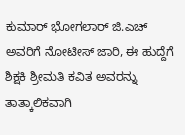ಕುಮಾರ್ ಭೋಗಲಾರ್ ಜಿ.ಎಚ್ ಅವರಿಗೆ ನೋಟೀಸ್ ಜಾರಿ, ಈ ಹುದ್ದೆಗೆ ಶಿಕ್ಷಕಿ ಶ್ರೀಮತಿ ಕವಿತ ಅವರನ್ನು ತಾತ್ಕಾಲಿಕವಾಗಿ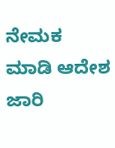ನೇಮಕ ಮಾಡಿ ಆದೇಶ ಜಾರಿ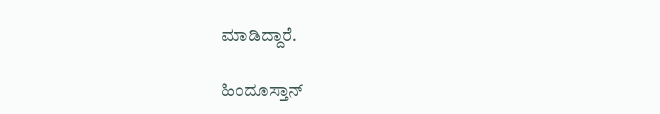ಮಾಡಿದ್ದಾರೆ.

ಹಿಂದೂಸ್ತಾನ್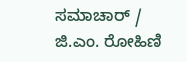ಸಮಾಚಾರ್ / ಜಿ.ಎಂ. ರೋಹಿಣಿ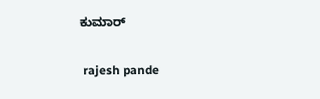ಕುಮಾರ್


 rajesh pande